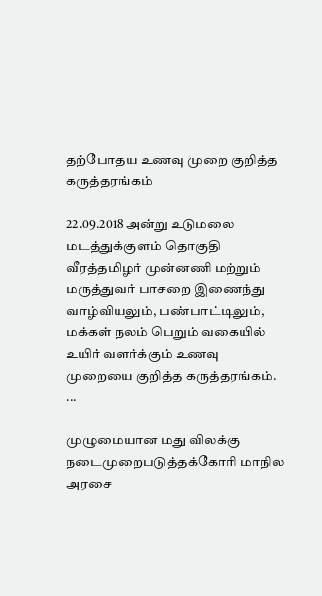தற்போதய உணவு முறை குறித்த கருத்தரங்கம்

22.09.2018 அன்று உடுமலை மடத்துக்குளம் தொகுதி   வீரத்தமிழர் முன்னணி மற்றும் மருத்துவர் பாசறை இணைந்து வாழ்வியலும், பண்பாட்டிலும், மக்கள் நலம் பெறும் வகையில் உயிர் வளர்க்கும் உணவு முறையை குறித்த கருத்தரங்கம். ...

முழுமையான மது விலக்கு நடைமுறைபடுத்தக்கோரி மாநில அரசை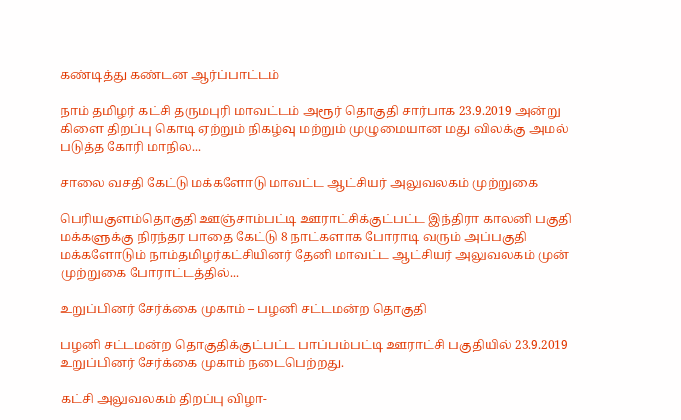கண்டித்து கண்டன ஆர்ப்பாட்டம்

நாம் தமிழர் கட்சி தருமபுரி மாவட்டம் அரூர் தொகுதி சார்பாக 23.9.2019 அன்று கிளை திறப்பு கொடி ஏற்றும் நிகழ்வு மற்றும் முழுமையான மது விலக்கு அமல் படுத்த கோரி மாநில...

சாலை வசதி கேட்டு மக்களோடு மாவட்ட ஆட்சியர் அலுவலகம் முற்றுகை

பெரியகுளம்தொகுதி ஊஞ்சாம்பட்டி ஊராட்சிக்குட்பட்ட இந்திரா காலனி பகுதி மக்களுக்கு நிரந்தர பாதை கேட்டு 8 நாட்களாக போராடி வரும் அப்பகுதி மக்களோடும் நாம்தமிழர்கட்சியினர் தேனி மாவட்ட ஆட்சியர் அலுவலகம் முன் முற்றுகை போராட்டத்தில்...

உறுப்பினர் சேர்க்கை முகாம் – பழனி சட்டமன்ற தொகுதி

பழனி சட்டமன்ற தொகுதிக்குட்பட்ட பாப்பம்பட்டி ஊராட்சி பகுதியில் 23.9.2019 உறுப்பினர் சேர்க்கை முகாம் நடைபெற்றது.

கட்சி அலுவலகம் திறப்பு விழா-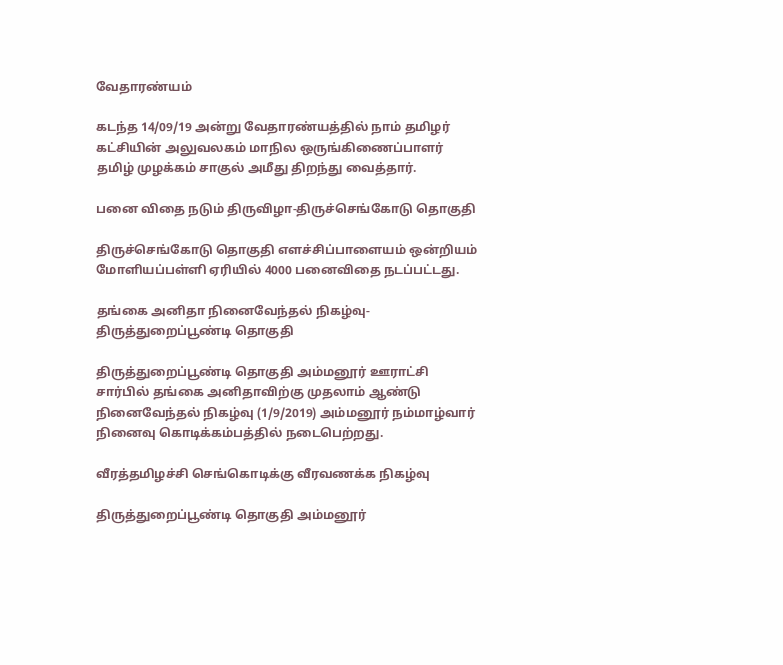வேதாரண்யம்

கடந்த 14/09/19 அன்று வேதாரண்யத்தில் நாம் தமிழர் கட்சியின் அலுவலகம் மாநில ஒருங்கிணைப்பாளர் தமிழ் முழக்கம் சாகுல் அமீது திறந்து வைத்தார்.

பனை விதை நடும் திருவிழா-திருச்செங்கோடு தொகுதி

திருச்செங்கோடு தொகுதி எளச்சிப்பாளையம் ஒன்றியம் மோளியப்பள்ளி ஏரியில் 4000 பனைவிதை நடப்பட்டது.

தங்கை அனிதா நினைவேந்தல் நிகழ்வு-திருத்துறைப்பூண்டி தொகுதி

திருத்துறைப்பூண்டி தொகுதி அம்மனூர் ஊராட்சி சார்பில் தங்கை அனிதாவிற்கு முதலாம் ஆண்டு நினைவேந்தல் நிகழ்வு (1/9/2019) அம்மனூர் நம்மாழ்வார் நினைவு கொடிக்கம்பத்தில் நடைபெற்றது.

வீரத்தமிழச்சி செங்கொடிக்கு வீரவணக்க நிகழ்வு

திருத்துறைப்பூண்டி தொகுதி அம்மனூர்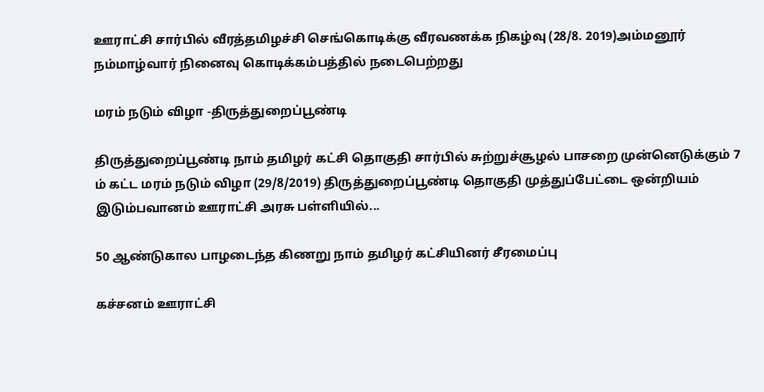ஊராட்சி சார்பில் வீரத்தமிழச்சி செங்கொடிக்கு வீரவணக்க நிகழ்வு (28/8. 2019)அம்மனூர் நம்மாழ்வார் நினைவு கொடிக்கம்பத்தில் நடைபெற்றது

மரம் நடும் விழா -திருத்துறைப்பூண்டி

திருத்துறைப்பூண்டி நாம் தமிழர் கட்சி தொகுதி சார்பில் சுற்றுச்சூழல் பாசறை முன்னெடுக்கும் 7 ம் கட்ட மரம் நடும் விழா (29/8/2019) திருத்துறைப்பூண்டி தொகுதி முத்துப்பேட்டை ஒன்றியம் இடும்பவானம் ஊராட்சி அரசு பள்ளியில்...

50 ஆண்டுகால பாழடைந்த கிணறு நாம் தமிழர் கட்சியினர் சீரமைப்பு

கச்சனம் ஊராட்சி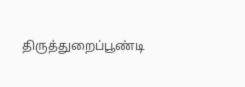திருத்துறைப்பூண்டி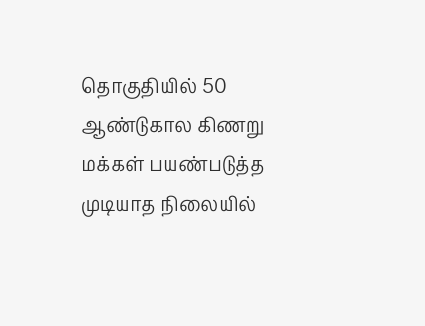தொகுதியில் 50 ஆண்டுகால கிணறு மக்கள் பயண்படுத்த முடியாத நிலையில்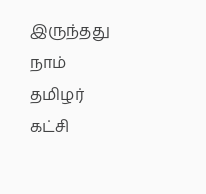இருந்தது  நாம் தமிழர் கட்சி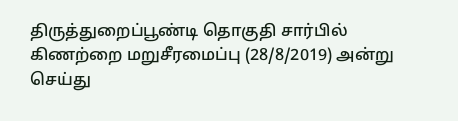திருத்துறைப்பூண்டி தொகுதி சார்பில் கிணற்றை மறுசீரமைப்பு (28/8/2019) அன்று செய்து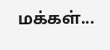மக்கள்...